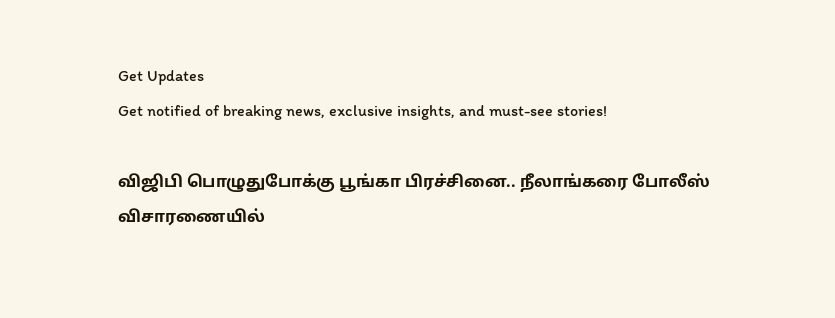Get Updates
Get notified of breaking news, exclusive insights, and must-see stories!

விஜிபி பொழுதுபோக்கு பூங்கா பிரச்சினை.. நீலாங்கரை போலீஸ் விசாரணையில்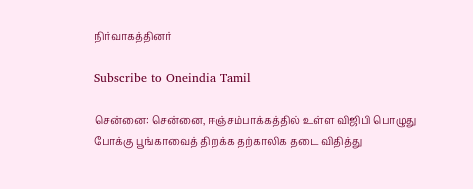நிர்வாகத்தினர்

Subscribe to Oneindia Tamil

சென்னை: சென்னை, ஈஞ்சம்பாக்கத்தில் உள்ள விஜிபி பொழுது போக்கு பூங்காவைத் திறக்க தற்காலிக தடை விதித்து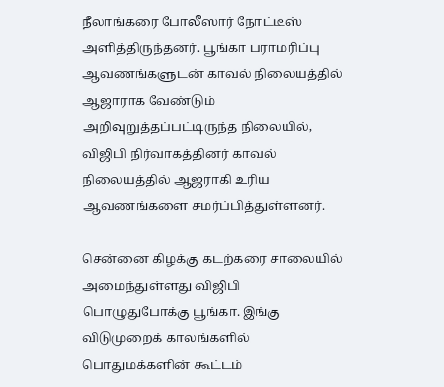நீலாங்கரை போலீஸார் நோட்டீஸ் அளித்திருந்தனர். பூங்கா பராமரிப்பு ஆவணங்களுடன் காவல் நிலையத்தில் ஆஜாராக வேண்டும் அறிவுறுத்தப்பட்டிருந்த நிலையில், விஜிபி நிர்வாகத்தினர் காவல் நிலையத்தில் ஆஜராகி உரிய ஆவணங்களை சமர்ப்பித்துள்ளனர்.

சென்னை கிழக்கு கடற்கரை சாலையில் அமைந்துள்ளது விஜிபி பொழுதுபோக்கு பூங்கா. இங்கு விடுமுறைக் காலங்களில் பொதுமக்களின் கூட்டம்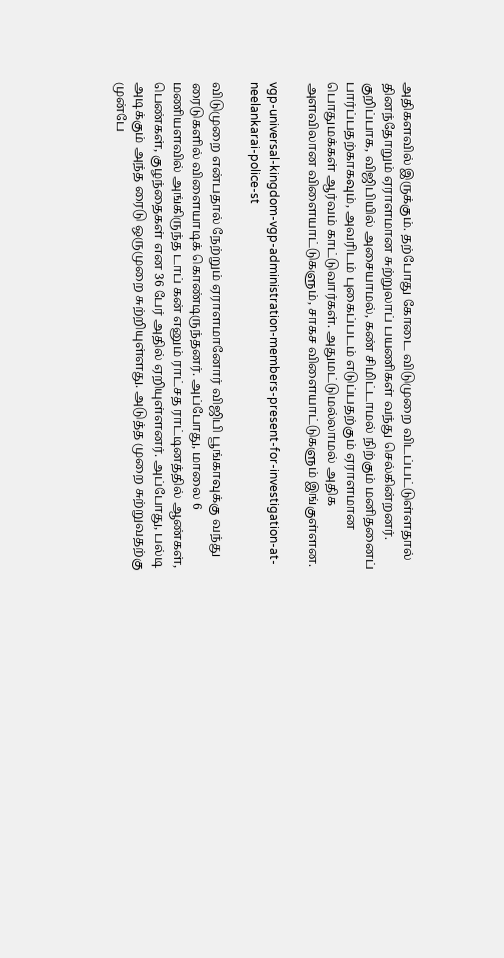அதிகளவில் இருக்கும். தற்போது கோடை விடுமுறை விடப்பட்டுள்ளதால் தினந்தோறும் ஏராளமான சுற்றுலாப் பயணிகள் வந்து செல்கின்றனர். குறிப்பாக, விஜிபியில் அசையாமல், கண் சிமிட்டாமல் நிற்கும் மனிதனைப் பார்ப்பதற்காகவும், அவரிடம் புகைப்படம் எடுப்பதற்கும் ஏராளமான பொதுமக்கள் ஆர்வம் காட்டுவார்கள். அதுமட்டுமல்லாமல் அதிக அளவிலான விளையாட்டுகளும், சாகச விளையாட்டுகளும் இங்குள்ளன.

vgp-universal-kingdom-vgp-administration-members-present-for-investigation-at-neelankarai-police-st

விடுமுறை என்பதால் நேற்றும் ஏராளமானோர் விஜிபி பூங்காவுக்கு வந்து ரைடுகளில் விளையாடிக் கொண்டிருந்தனர். அப்போது, மாலை 6 மணியளவில் அங்கிருந்த டாப் கன் எனும் ராட்சத ராட்டினத்தில் ஆண்கள், பெண்கள், குழந்தைகள் என 36 பேர் அதில் ஏறியுள்ளனர். அப்போது, பல்டி அடிக்கும் அந்த ரைடு ஒருமுறை சுற்றியுள்ளது. அடுத்த முறை சுற்றுவதற்கு முன்பே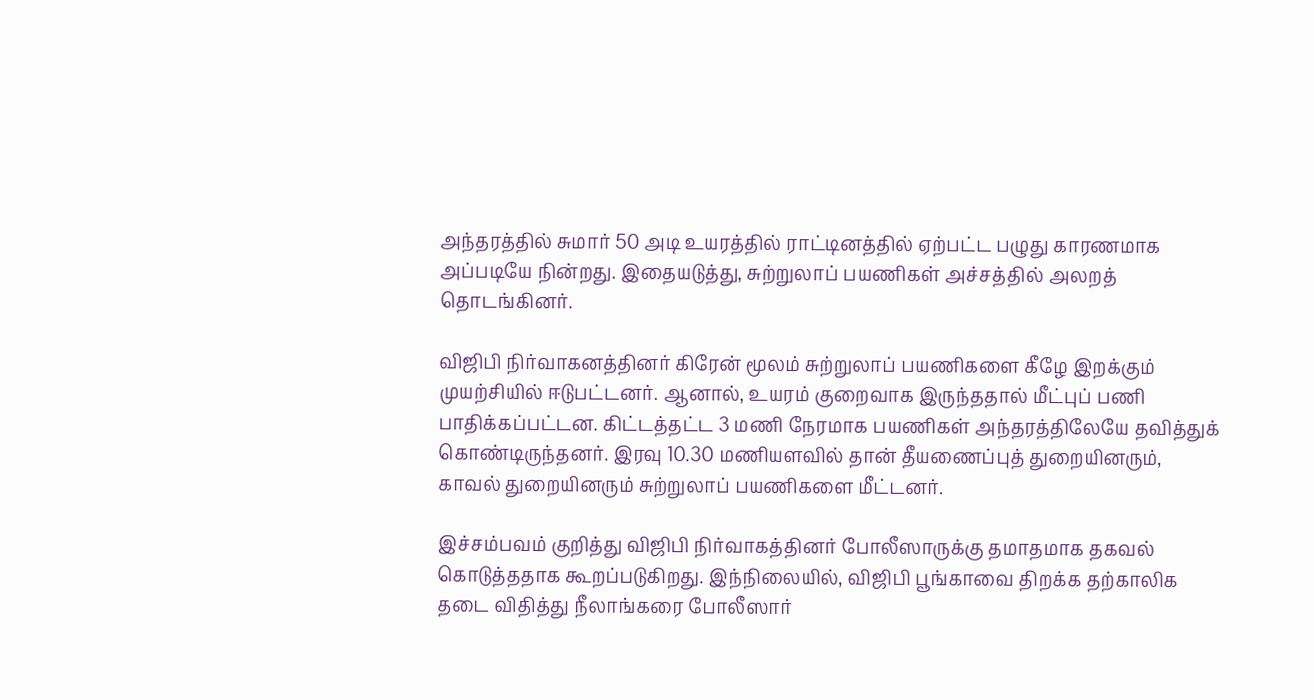அந்தரத்தில் சுமார் 50 அடி உயரத்தில் ராட்டினத்தில் ஏற்பட்ட பழுது காரணமாக அப்படியே நின்றது. இதையடுத்து, சுற்றுலாப் பயணிகள் அச்சத்தில் அலறத் தொடங்கினர்.

விஜிபி நிர்வாகனத்தினர் கிரேன் மூலம் சுற்றுலாப் பயணிகளை கீழே இறக்கும் முயற்சியில் ஈடுபட்டனர். ஆனால், உயரம் குறைவாக இருந்ததால் மீட்புப் பணி பாதிக்கப்பட்டன. கிட்டத்தட்ட 3 மணி நேரமாக பயணிகள் அந்தரத்திலேயே தவித்துக் கொண்டிருந்தனர். இரவு 10.30 மணியளவில் தான் தீயணைப்புத் துறையினரும், காவல் துறையினரும் சுற்றுலாப் பயணிகளை மீட்டனர்.

இச்சம்பவம் குறித்து விஜிபி நிர்வாகத்தினர் போலீஸாருக்கு தமாதமாக தகவல் கொடுத்ததாக கூறப்படுகிறது. இந்நிலையில், விஜிபி பூங்காவை திறக்க தற்காலிக தடை விதித்து நீலாங்கரை போலீஸார்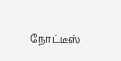நோட்டீஸ்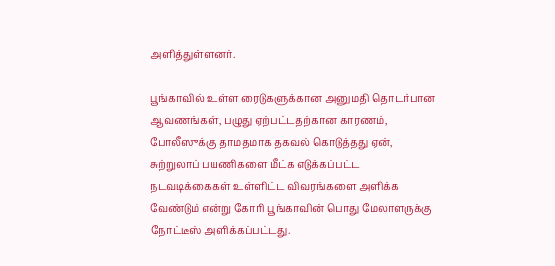அளித்துள்ளனர்.

பூங்காவில் உள்ள ரைடுகளுக்கான அனுமதி தொடர்பான ஆவணங்கள், பழுது ஏற்பட்டதற்கான காரணம், போலீஸுக்கு தாமதமாக தகவல் கொடுத்தது ஏன், சுற்றுலாப் பயணிகளை மீட்க எடுக்கப்பட்ட நடவடிக்கைகள் உள்ளிட்ட விவரங்களை அளிக்க வேண்டும் என்று கோரி பூங்காவின் பொது மேலாளருக்கு நோட்டீஸ் அளிக்கப்பட்டது.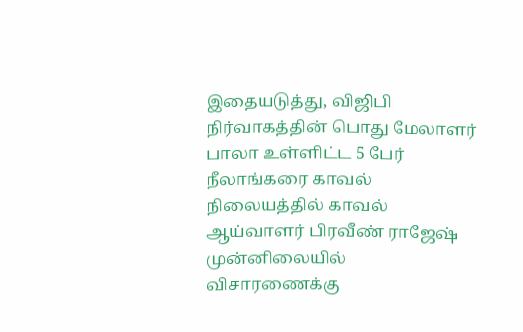இதையடுத்து, விஜிபி நிர்வாகத்தின் பொது மேலாளர் பாலா உள்ளிட்ட 5 பேர் நீலாங்கரை காவல் நிலையத்தில் காவல் ஆய்வாளர் பிரவீண் ராஜேஷ் முன்னிலையில் விசாரணைக்கு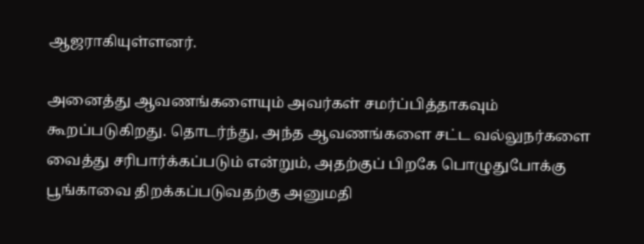ஆஜராகியுள்ளனர்.

அனைத்து ஆவணங்களையும் அவர்கள் சமர்ப்பித்தாகவும் கூறப்படுகிறது. தொடர்ந்து, அந்த ஆவணங்களை சட்ட வல்லுநர்களை வைத்து சரிபார்க்கப்படும் என்றும், அதற்குப் பிறகே பொழுதுபோக்கு பூங்காவை திறக்கப்படுவதற்கு அனுமதி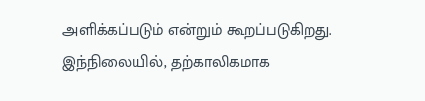அளிக்கப்படும் என்றும் கூறப்படுகிறது. இந்நிலையில், தற்காலிகமாக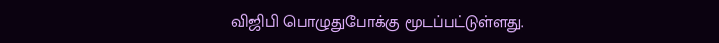விஜிபி பொழுதுபோக்கு மூடப்பட்டுள்ளது.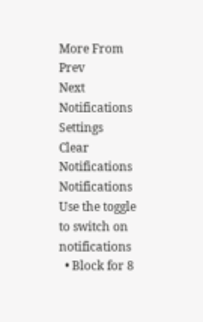More From
Prev
Next
Notifications
Settings
Clear Notifications
Notifications
Use the toggle to switch on notifications
  • Block for 8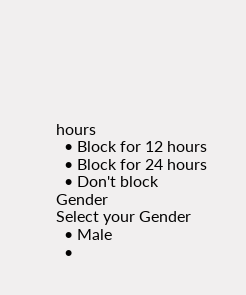hours
  • Block for 12 hours
  • Block for 24 hours
  • Don't block
Gender
Select your Gender
  • Male
  •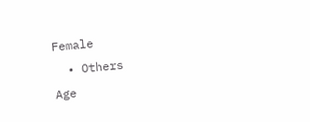Female
  • Others
Age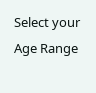Select your Age Range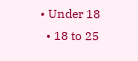• Under 18
  • 18 to 25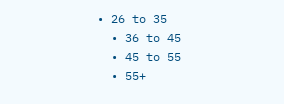• 26 to 35
  • 36 to 45
  • 45 to 55
  • 55+